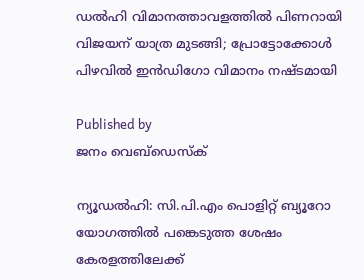ഡല്‍ഹി വിമാനത്താവളത്തില്‍ പിണറായി വിജയന് യാത്ര മുടങ്ങി; പ്രോട്ടോക്കോള്‍ പിഴവില്‍ ഇന്‍ഡിഗോ വിമാനം നഷ്ടമായി

Published by
ജനം വെബ്‌ഡെസ്ക്

ന്യൂഡല്‍ഹി: സി.പി.എം പൊളിറ്റ് ബ്യൂറോ യോഗത്തില്‍ പങ്കെടുത്ത ശേഷം കേരളത്തിലേക്ക്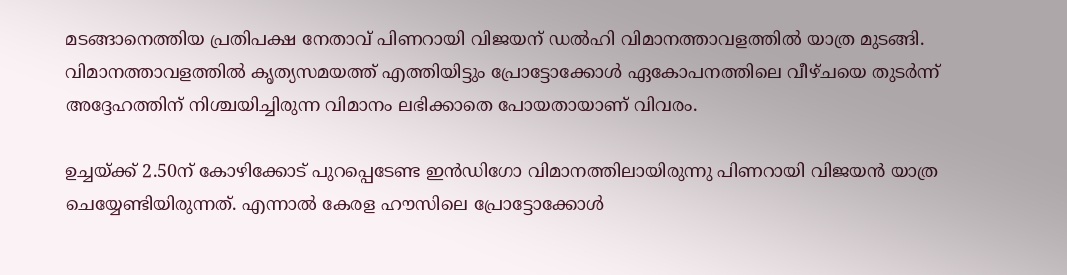മടങ്ങാനെത്തിയ പ്രതിപക്ഷ നേതാവ് പിണറായി വിജയന് ഡല്‍ഹി വിമാനത്താവളത്തില്‍ യാത്ര മുടങ്ങി. വിമാനത്താവളത്തില്‍ കൃത്യസമയത്ത് എത്തിയിട്ടും പ്രോട്ടോക്കോള്‍ ഏകോപനത്തിലെ വീഴ്ചയെ തുടര്‍ന്ന് അദ്ദേഹത്തിന് നിശ്ചയിച്ചിരുന്ന വിമാനം ലഭിക്കാതെ പോയതായാണ് വിവരം.

ഉച്ചയ്‌ക്ക് 2.50ന് കോഴിക്കോട് പുറപ്പെടേണ്ട ഇന്‍ഡിഗോ വിമാനത്തിലായിരുന്നു പിണറായി വിജയന്‍ യാത്ര ചെയ്യേണ്ടിയിരുന്നത്. എന്നാല്‍ കേരള ഹൗസിലെ പ്രോട്ടോക്കോള്‍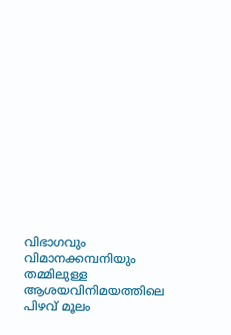വിഭാഗവും വിമാനക്കമ്പനിയും തമ്മിലുള്ള ആശയവിനിമയത്തിലെ പിഴവ് മൂലം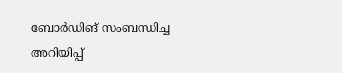ബോര്‍ഡിങ് സംബന്ധിച്ച അറിയിപ്പ്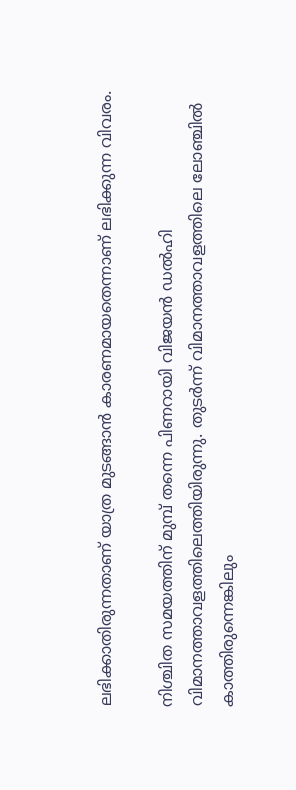ലഭിക്കാതിരുന്നതാണ് യാത്ര മുടങ്ങാന്‍ കാരണമായതെന്നാണ് ലഭിക്കുന്ന വിവരം.

നിശ്ചിത സമയത്തിന് മുമ്പ് തന്നെ പിണറായി വിജയന്‍ ഡല്‍ഹി വിമാനത്താവളത്തിലെത്തിയിരുന്നു. തുടര്‍ന്ന് വിമാനത്താവളത്തിലെ ലോഞ്ചില്‍ കാത്തിരുന്നെങ്കിലും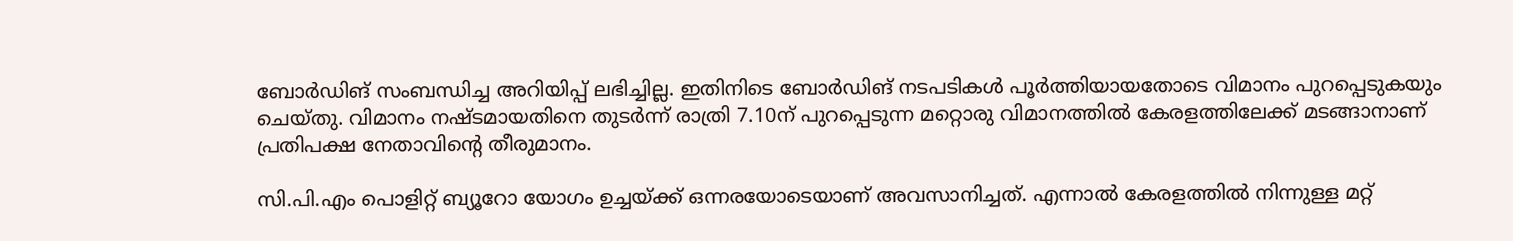ബോര്‍ഡിങ് സംബന്ധിച്ച അറിയിപ്പ് ലഭിച്ചില്ല. ഇതിനിടെ ബോര്‍ഡിങ് നടപടികള്‍ പൂര്‍ത്തിയായതോടെ വിമാനം പുറപ്പെടുകയും ചെയ്തു. വിമാനം നഷ്ടമായതിനെ തുടര്‍ന്ന് രാത്രി 7.10ന് പുറപ്പെടുന്ന മറ്റൊരു വിമാനത്തില്‍ കേരളത്തിലേക്ക് മടങ്ങാനാണ് പ്രതിപക്ഷ നേതാവിന്റെ തീരുമാനം.

സി.പി.എം പൊളിറ്റ് ബ്യൂറോ യോഗം ഉച്ചയ്‌ക്ക് ഒന്നരയോടെയാണ് അവസാനിച്ചത്. എന്നാല്‍ കേരളത്തില്‍ നിന്നുള്ള മറ്റ്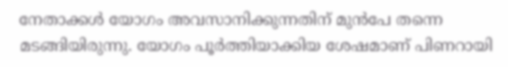നേതാക്കള്‍ യോഗം അവസാനിക്കുന്നതിന് മുന്‍പേ തന്നെ മടങ്ങിയിരുന്നു. യോഗം പൂര്‍ത്തിയാക്കിയ ശേഷമാണ് പിണറായി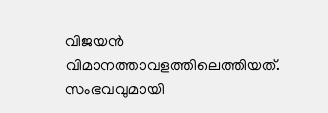വിജയന്‍ വിമാനത്താവളത്തിലെത്തിയത്. സംഭവവുമായി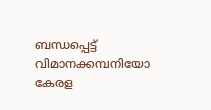ബന്ധപ്പെട്ട് വിമാനക്കമ്പനിയോ കേരള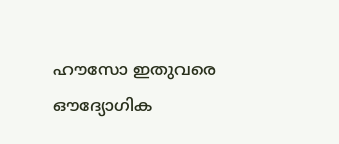ഹൗസോ ഇതുവരെ ഔദ്യോഗിക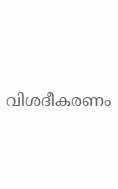വിശദീകരണം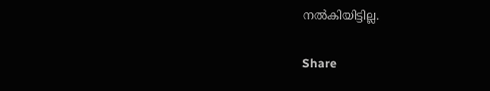നല്‍കിയിട്ടില്ല.

Share